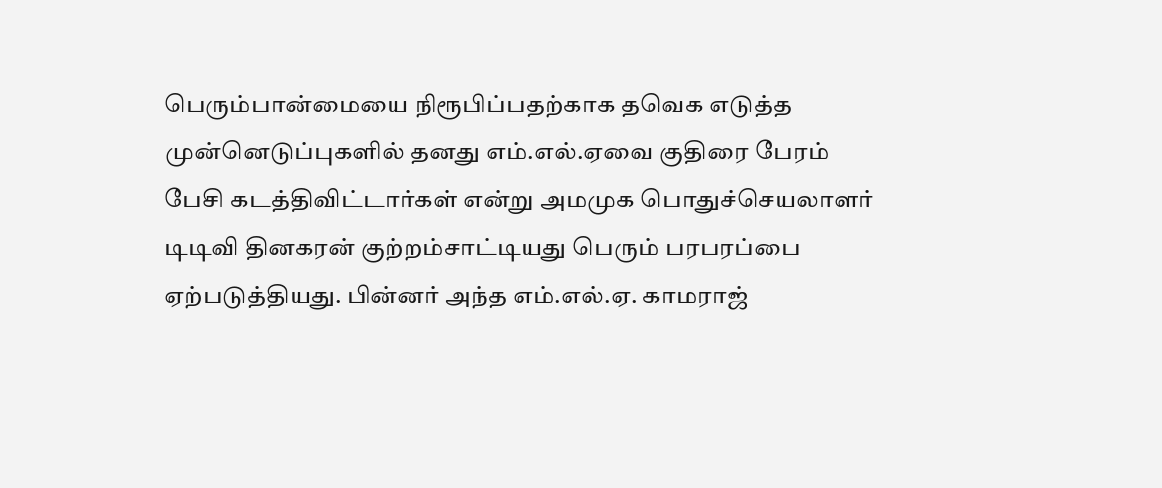பெரும்பான்மையை நிரூபிப்பதற்காக தவெக எடுத்த முன்னெடுப்புகளில் தனது எம்.எல்.ஏவை குதிரை பேரம் பேசி கடத்திவிட்டார்கள் என்று அமமுக பொதுச்செயலாளர் டிடிவி தினகரன் குற்றம்சாட்டியது பெரும் பரபரப்பை ஏற்படுத்தியது. பின்னர் அந்த எம்.எல்.ஏ. காமராஜ்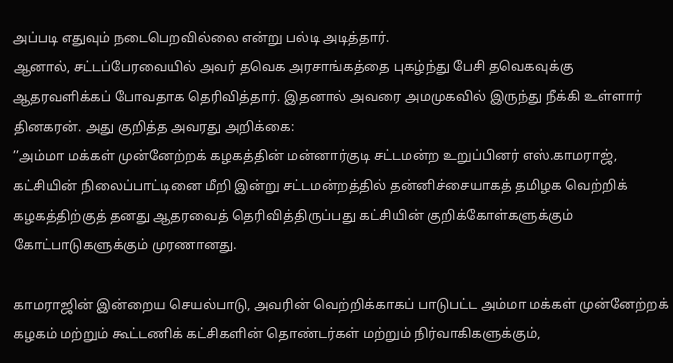அப்படி எதுவும் நடைபெறவில்லை என்று பல்டி அடித்தார்.
ஆனால், சட்டப்பேரவையில் அவர் தவெக அரசாங்கத்தை புகழ்ந்து பேசி தவெகவுக்கு ஆதரவளிக்கப் போவதாக தெரிவித்தார். இதனால் அவரை அமமுகவில் இருந்து நீக்கி உள்ளார் தினகரன். அது குறித்த அவரது அறிக்கை:
’’அம்மா மக்கள் முன்னேற்றக் கழகத்தின் மன்னார்குடி சட்டமன்ற உறுப்பினர் எஸ்.காமராஜ், கட்சியின் நிலைப்பாட்டினை மீறி இன்று சட்டமன்றத்தில் தன்னிச்சையாகத் தமிழக வெற்றிக் கழகத்திற்குத் தனது ஆதரவைத் தெரிவித்திருப்பது கட்சியின் குறிக்கோள்களுக்கும் கோட்பாடுகளுக்கும் முரணானது.

காமராஜின் இன்றைய செயல்பாடு, அவரின் வெற்றிக்காகப் பாடுபட்ட அம்மா மக்கள் முன்னேற்றக் கழகம் மற்றும் கூட்டணிக் கட்சிகளின் தொண்டர்கள் மற்றும் நிர்வாகிகளுக்கும்,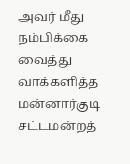அவர் மீது நம்பிக்கை வைத்து வாக்களித்த மன்னார்குடி சட்டமன்றத்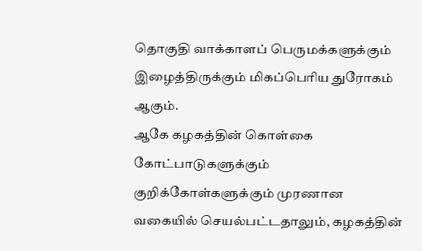தொகுதி வாக்காளப் பெருமக்களுக்கும் இழைத்திருக்கும் மிகப்பெரிய துரோகம் ஆகும்.
ஆகே கழகத்தின் கொள்கை கோட்பாடுகளுக்கும் குறிக்கோள்களுக்கும் முரணான வகையில் செயல்பட்டதாலும், கழகத்தின்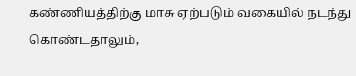கண்ணியத்திற்கு மாசு ஏற்படும் வகையில் நடந்து கொண்டதாலும்,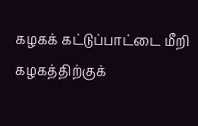கழகக் கட்டுப்பாட்டை மீறி கழகத்திற்குக்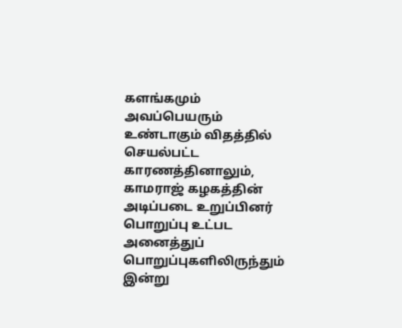களங்கமும் அவப்பெயரும் உண்டாகும் விதத்தில் செயல்பட்ட காரணத்தினாலும், காமராஜ் கழகத்தின் அடிப்படை உறுப்பினர் பொறுப்பு உட்பட அனைத்துப் பொறுப்புகளிலிருந்தும் இன்று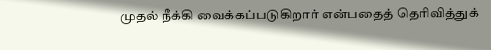முதல் நீக்கி வைக்கப்படுகிறார் என்பதைத் தெரிவித்துக்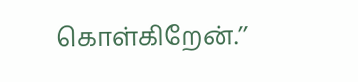கொள்கிறேன்.’’